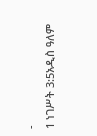-
1 ነገሥት 3:5አዲስ ዓለም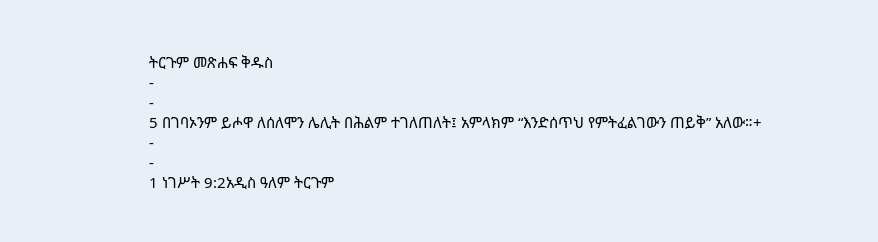ትርጉም መጽሐፍ ቅዱስ
-
-
5 በገባኦንም ይሖዋ ለሰለሞን ሌሊት በሕልም ተገለጠለት፤ አምላክም “እንድሰጥህ የምትፈልገውን ጠይቅ” አለው።+
-
-
1 ነገሥት 9:2አዲስ ዓለም ትርጉም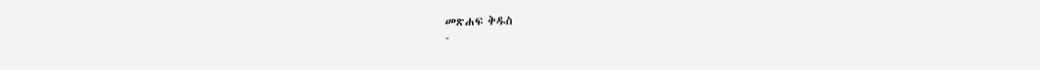መጽሐፍ ቅዱስ
-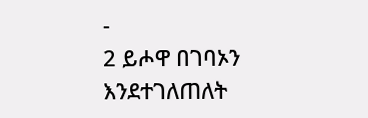-
2 ይሖዋ በገባኦን እንደተገለጠለት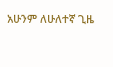አሁንም ለሁለተኛ ጊዜ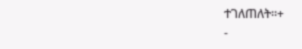ተገለጠለት።+
-